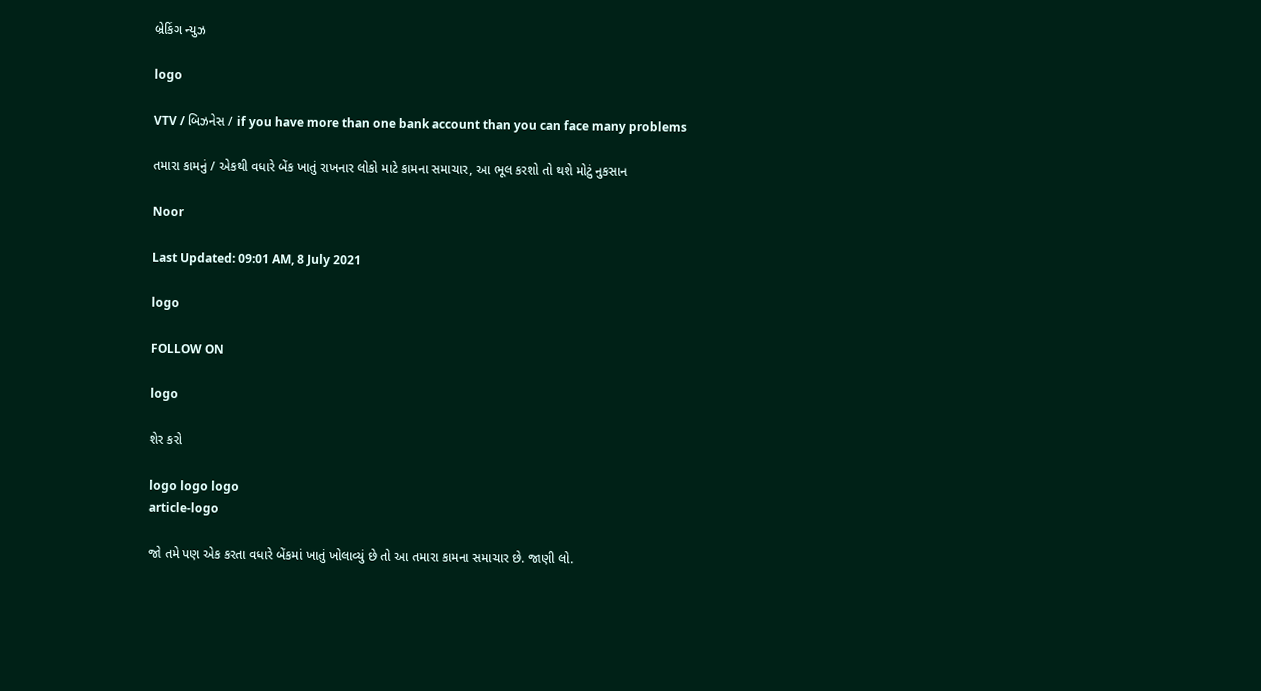બ્રેકિંગ ન્યુઝ

logo

VTV / બિઝનેસ / if you have more than one bank account than you can face many problems

તમારા કામનું / એકથી વધારે બેંક ખાતું રાખનાર લોકો માટે કામના સમાચાર, આ ભૂલ કરશો તો થશે મોટું નુકસાન

Noor

Last Updated: 09:01 AM, 8 July 2021

logo

FOLLOW ON

logo

શેર કરો

logo logo logo
article-logo

જો તમે પણ એક કરતા વધારે બેંકમાં ખાતું ખોલાવ્યું છે તો આ તમારા કામના સમાચાર છે. જાણી લો.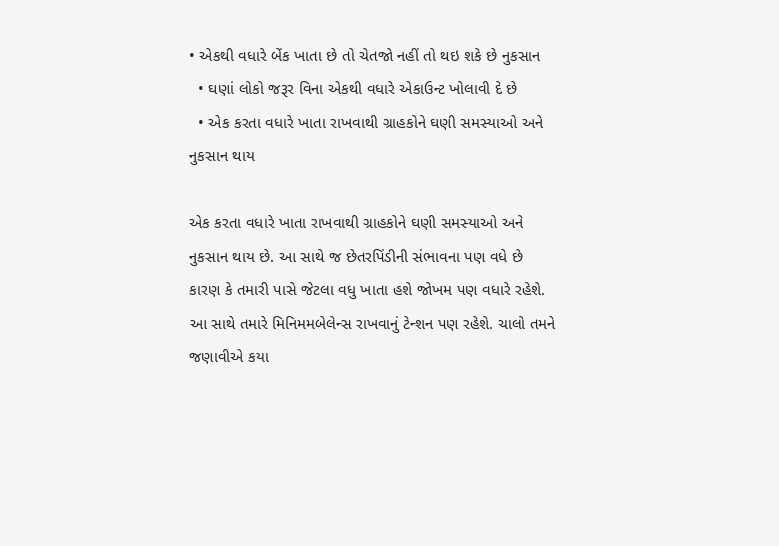• એકથી વધારે બેંક ખાતા છે તો ચેતજો નહીં તો થઇ શકે છે નુકસાન
  • ઘણાં લોકો જરૂર વિના એકથી વધારે એકાઉન્ટ ખોલાવી દે છે
  • એક કરતા વધારે ખાતા રાખવાથી ગ્રાહકોને ઘણી સમસ્યાઓ અને નુકસાન થાય

એક કરતા વધારે ખાતા રાખવાથી ગ્રાહકોને ઘણી સમસ્યાઓ અને નુકસાન થાય છે. આ સાથે જ છેતરપિંડીની સંભાવના પણ વધે છે કારણ કે તમારી પાસે જેટલા વધુ ખાતા હશે જોખમ પણ વધારે રહેશે. આ સાથે તમારે મિનિમમબેલેન્સ રાખવાનું ટેન્શન પણ રહેશે. ચાલો તમને જણાવીએ કયા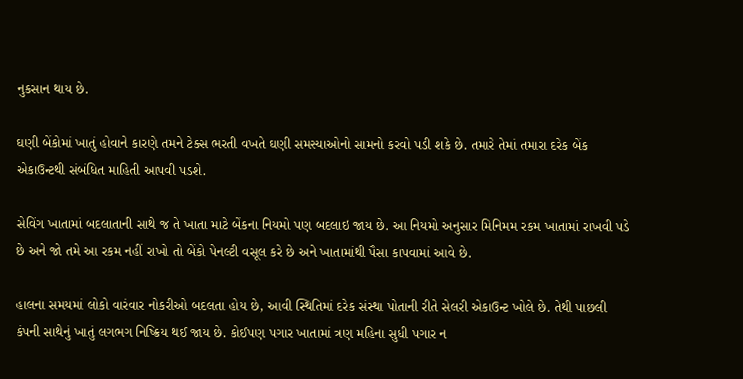નુકસાન થાય છે.

ઘણી બેંકોમાં ખાતું હોવાને કારણે તમને ટેક્સ ભરતી વખતે ઘણી સમસ્યાઓનો સામનો કરવો પડી શકે છે. તમારે તેમાં તમારા દરેક બેંક એકાઉન્ટથી સંબંધિત માહિતી આપવી પડશે.

સેવિંગ ખાતામાં બદલાતાની સાથે જ તે ખાતા માટે બેંકના નિયમો પણ બદલાઇ જાય છે. આ નિયમો અનુસાર મિનિમમ રકમ ખાતામાં રાખવી પડે છે અને જો તમે આ રકમ નહીં રાખો તો બેંકો પેનલ્ટી વસૂલ કરે છે અને ખાતામાંથી પૈસા કાપવામાં આવે છે.

હાલના સમયમાં લોકો વારંવાર નોકરીઓ બદલતા હોય છે, આવી સ્થિતિમાં દરેક સંસ્થા પોતાની રીતે સેલરી એકાઉન્ટ ખોલે છે. તેથી પાછલી કંપની સાથેનું ખાતું લગભગ નિષ્ક્રિય થઈ જાય છે. કોઈપણ પગાર ખાતામાં ત્રણ મહિના સુધી પગાર ન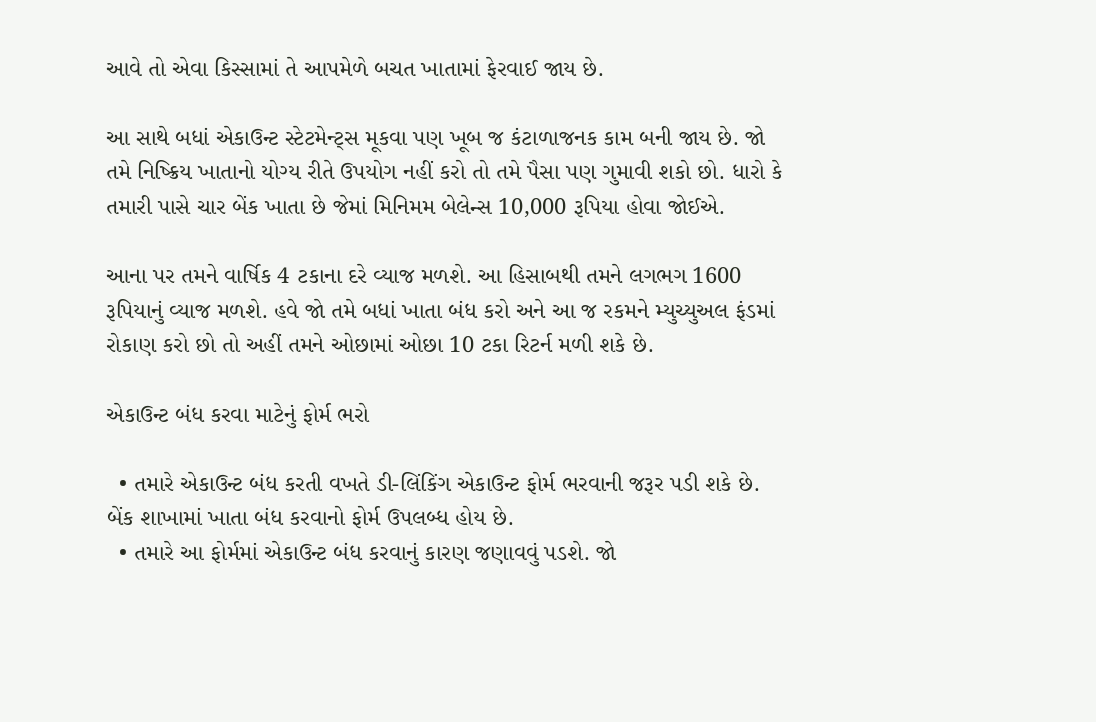આવે તો એવા કિસ્સામાં તે આપમેળે બચત ખાતામાં ફેરવાઈ જાય છે.

આ સાથે બધાં એકાઉન્ટ સ્ટેટમેન્ટ્સ મૂકવા પણ ખૂબ જ કંટાળાજનક કામ બની જાય છે. જો તમે નિષ્ક્રિય ખાતાનો યોગ્ય રીતે ઉપયોગ નહીં કરો તો તમે પૈસા પણ ગુમાવી શકો છો. ધારો કે તમારી પાસે ચાર બેંક ખાતા છે જેમાં મિનિમમ બેલેન્સ 10,000 રૂપિયા હોવા જોઈએ.

આના પર તમને વાર્ષિક 4 ટકાના દરે વ્યાજ મળશે. આ હિસાબથી તમને લગભગ 1600 રૂપિયાનું વ્યાજ મળશે. હવે જો તમે બધાં ખાતા બંધ કરો અને આ જ રકમને મ્યુચ્યુઅલ ફંડમાં રોકાણ કરો છો તો અહીં તમને ઓછામાં ઓછા 10 ટકા રિટર્ન મળી શકે છે.

એકાઉન્ટ બંધ કરવા માટેનું ફોર્મ ભરો

  • તમારે એકાઉન્ટ બંધ કરતી વખતે ડી-લિંકિંગ એકાઉન્ટ ફોર્મ ભરવાની જરૂર પડી શકે છે. બેંક શાખામાં ખાતા બંધ કરવાનો ફોર્મ ઉપલબ્ધ હોય છે.
  • તમારે આ ફોર્મમાં એકાઉન્ટ બંધ કરવાનું કારણ જણાવવું પડશે. જો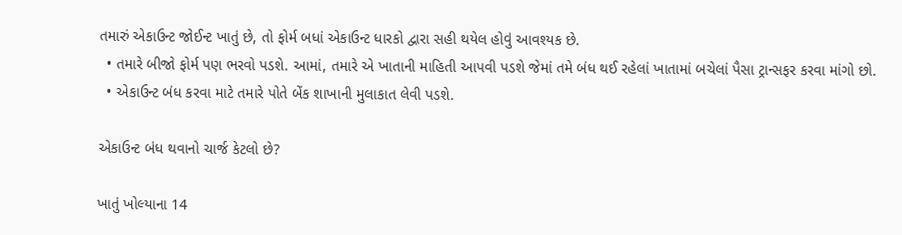તમારું એકાઉન્ટ જોઈન્ટ ખાતું છે, તો ફોર્મ બધાં એકાઉન્ટ ધારકો દ્વારા સહી થયેલ હોવું આવશ્યક છે.
  • તમારે બીજો ફોર્મ પણ ભરવો પડશે. આમાં, તમારે એ ખાતાની માહિતી આપવી પડશે જેમાં તમે બંધ થઈ રહેલાં ખાતામાં બચેલાં પૈસા ટ્રાન્સફર કરવા માંગો છો.
  • એકાઉન્ટ બંધ કરવા માટે તમારે પોતે બેંક શાખાની મુલાકાત લેવી પડશે.

એકાઉન્ટ બંધ થવાનો ચાર્જ કેટલો છે?

ખાતું ખોલ્યાના 14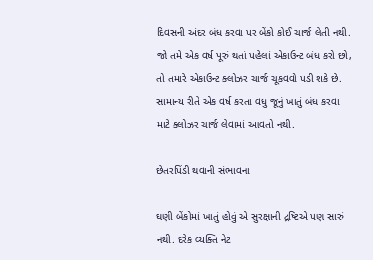દિવસની અંદર બંધ કરવા પર બેંકો કોઈ ચાર્જ લેતી નથી. જો તમે એક વર્ષ પૂરું થતાં પહેલાં એકાઉન્ટ બંધ કરો છો, તો તમારે એકાઉન્ટ ક્લોઝર ચાર્જ ચૂકવવો પડી શકે છે. સામાન્ય રીતે એક વર્ષ કરતા વધુ જૂનું ખાતું બંધ કરવા માટે ક્લોઝર ચાર્જ લેવામાં આવતો નથી.

છેતરપિંડી થવાની સંભાવના

ઘણી બેંકોમાં ખાતું હોવું એ સુરક્ષાની દ્રષ્ટિએ પણ સારું નથી. દરેક વ્યક્તિ નેટ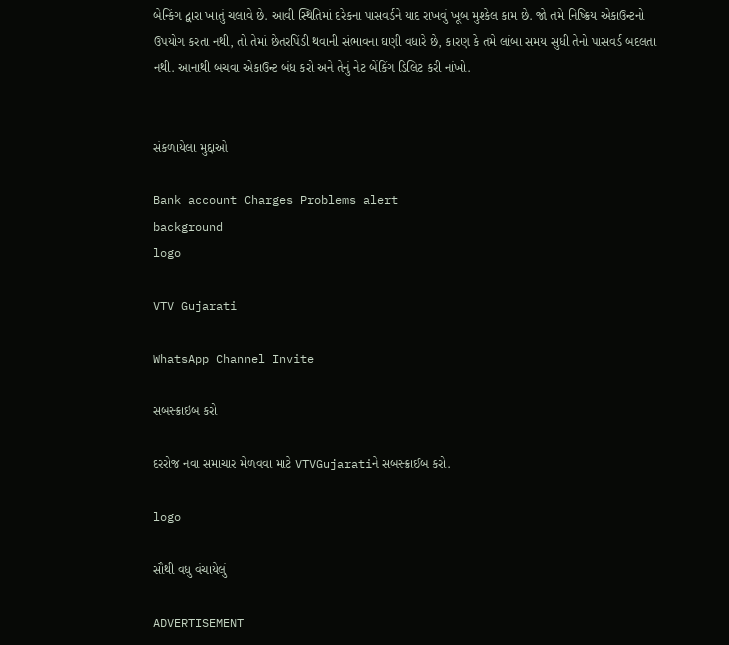બેન્કિંગ દ્વારા ખાતું ચલાવે છે. આવી સ્થિતિમાં દરેકના પાસવર્ડને યાદ રાખવું ખૂબ મુશ્કેલ કામ છે. જો તમે નિષ્ક્રિય એકાઉન્ટનો ઉપયોગ કરતા નથી, તો તેમાં છેતરપિંડી થવાની સંભાવના ઘણી વધારે છે, કારણ કે તમે લાંબા સમય સુધી તેનો પાસવર્ડ બદલતા નથી. આનાથી બચવા એકાઉન્ટ બંધ કરો અને તેનું નેટ બેંકિંગ ડિલિટ કરી નાંખો.


સંકળાયેલા મુદ્દાઓ

Bank account Charges Problems alert
background
logo

VTV Gujarati

WhatsApp Channel Invite

સબસ્ક્રાઇબ કરો

દરરોજ નવા સમાચાર મેળવવા માટે VTVGujaratiને સબસ્ક્રાઈબ કરો.

logo

સૌથી વધુ વંચાયેલું

ADVERTISEMENT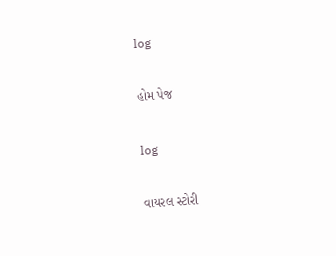log

હોમ પેજ

log

વાયરલ સ્ટોરી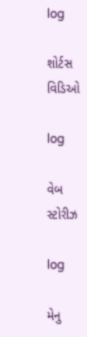log

શોર્ટસ વિડિઓ

log

વેબ સ્ટોરીઝ

log

મેનુ